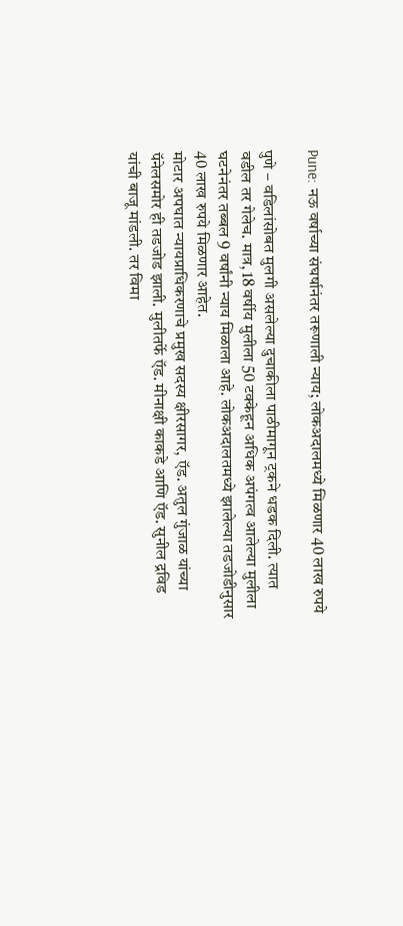Pune: नऊ वर्षाच्या संघर्षानंतर तरूणाली न्याय; लोकअदालमध्ये मिळणार 40 लाख रुपये

पुणे – वडिलांसोबत मुलगी असलेल्या दुचाकीला पाठीमागून ट्रकने धडक दिली. त्यात वडील तर गेलेच. मात्र, 18 वर्षीय मुलीला 50 टक्केहून अधिक अपंगत्व आलेल्या मुलीला घटनेनंतर तब्बल 9 वर्षांनी न्याय मिळाला आहे. लोकअदालतमध्ये झालेल्या तडजोडीनुसार 40 लाख रुपये मिळणार आहेत.
मोटार अपघात न्यायप्राधिकरणाचे प्रमुख सदस्य क्षीरसागर, ऍड. अतुल गुंजाळ यांच्या पॅनेलसमोर ही तडजोड झाली. मुलीतर्फे ऍड. मीनाक्षी काकडे आणि ऍड. सुनील द्रविड यांची बाजू मांडली. तर विमा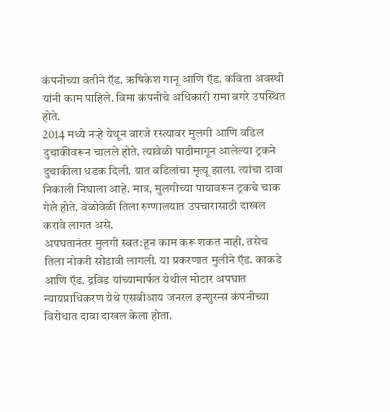कंपनीच्या वतीने ऍड. ऋषिकेश गानू आणि ऍड. कविता अवस्थी यांनी काम पाहिले. विमा कंपनीचे अधिकारी रामा वगरे उपस्थित होते.
2014 मध्ये नऱ्हे येथून वारजे रस्त्यावर मुलगी आणि वडिल दुचाकीवरून चालले होते. त्यावेळी पाठीमागून आलेल्या ट्रकने दुचाकीला धडक दिली. यात वडिलांचा मृत्यू झाला. त्यांचा दावा निकाली निघाला आहे. मात्र, मुलगीच्या पायावरून ट्रकचे चाक गेले होते. वेळोवेळी तिला रुग्णालयात उपचारासाठी दाखल करावे लागत असे.
अपघतानंतर मुलगी स्वत:हून काम करू शकत नाही. तसेच तिला नोकरी सोडावी लागली. या प्रकरणात मुलीने ऍड. काकडे आणि ऍड. द्रविड यांच्यामार्फत येथील मोटार अपघात न्यायप्राधिकरण येथे एसबीआय जनरल इन्शुरन्स कंपनीच्या विरोधात दावा दाखल केला होता.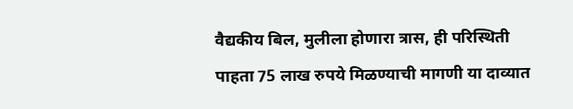वैद्यकीय बिल, मुलीला होणारा त्रास, ही परिस्थिती पाहता 75 लाख रुपये मिळण्याची मागणी या दाव्यात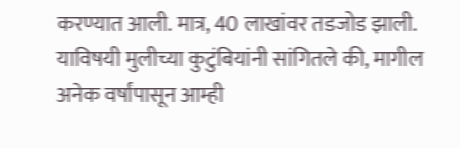करण्यात आली. मात्र, 40 लाखांवर तडजोड झाली. याविषयी मुलीच्या कुटुंबियांनी सांगितले की, मागील अनेक वर्षांपासून आम्ही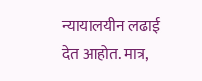न्यायालयीन लढाई देत आहोत. मात्र,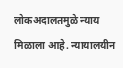लोकअदालतमुळे न्याय मिळाला आहे. न्यायालयीन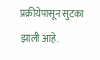प्रक्रीयेपासून सुटका झाली आहे.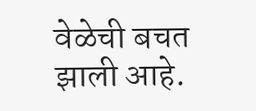वेळेची बचत झाली आहे.